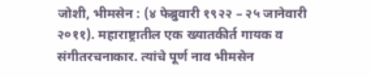जोशी, भीमसेन : (४ फेब्रुवारी १९२२ – २५ जानेवारी २०११). महाराष्ट्रातील एक ख्यातकीर्त गायक व संगीतरचनाकार. त्यांचे पूर्ण नाव भीमसेन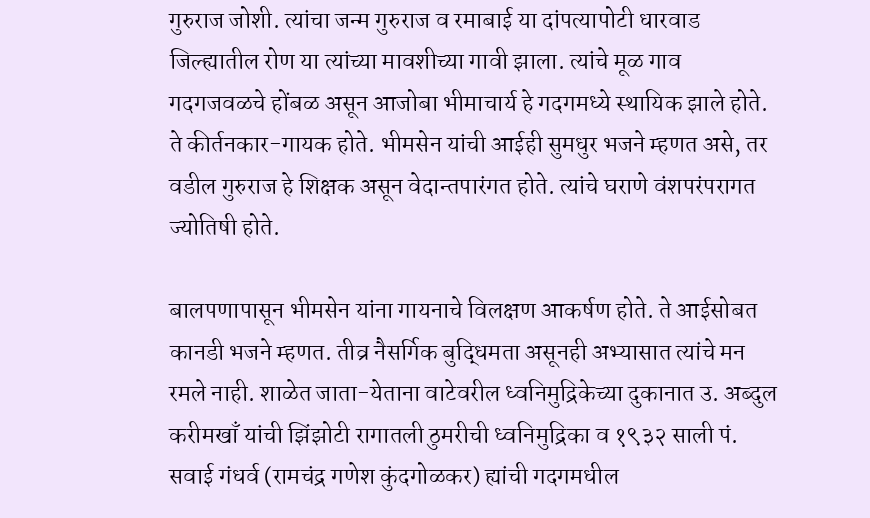गुरुराज जोशी. त्यांचा जन्म गुरुराज व रमाबाई या दांपत्यापोटी धारवाड जिल्ह्यातील रोण या त्यांच्या मावशीच्या गावी झाला. त्यांचे मूळ गाव गदगजवळचे होंबळ असून आजोबा भीमाचार्य हे गदगमध्ये स्थायिक झाले होते. ते कीर्तनकार-गायक होते. भीमसेन यांची आईही सुमधुर भजने म्हणत असे, तर वडील गुरुराज हे शिक्षक असून वेदान्तपारंगत होते. त्यांचे घराणे वंशपरंपरागत ज्योतिषी होते.

बालपणापासून भीमसेन यांना गायनाचे विलक्षण आकर्षण होते. ते आईसोबत कानडी भजने म्हणत. तीव्र नैसर्गिक बुद्धिमता असूनही अभ्यासात त्यांचे मन रमले नाही. शाळेत जाता-येताना वाटेवरील ध्वनिमुद्रिकेच्या दुकानात उ. अब्दुल करीमखाँ यांची झिंझोटी रागातली ठुमरीची ध्वनिमुद्रिका व १९३२ साली पं. सवाई गंधर्व (रामचंद्र गणेश कुंदगोळकर) ह्यांची गदगमधील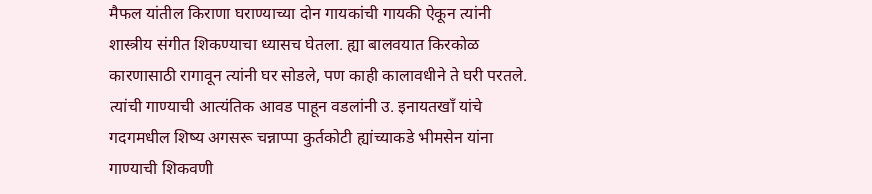मैफल यांतील किराणा घराण्याच्या दोन गायकांची गायकी ऐकून त्यांनी शास्त्रीय संगीत शिकण्याचा ध्यासच घेतला. ह्या बालवयात किरकोळ कारणासाठी रागावून त्यांनी घर सोडले, पण काही कालावधीने ते घरी परतले. त्यांची गाण्याची आत्यंतिक आवड पाहून वडलांनी उ. इनायतखाँ यांचे गदगमधील शिष्य अगसरू चन्नाप्पा कुर्तकोटी ह्यांच्याकडे भीमसेन यांना गाण्याची शिकवणी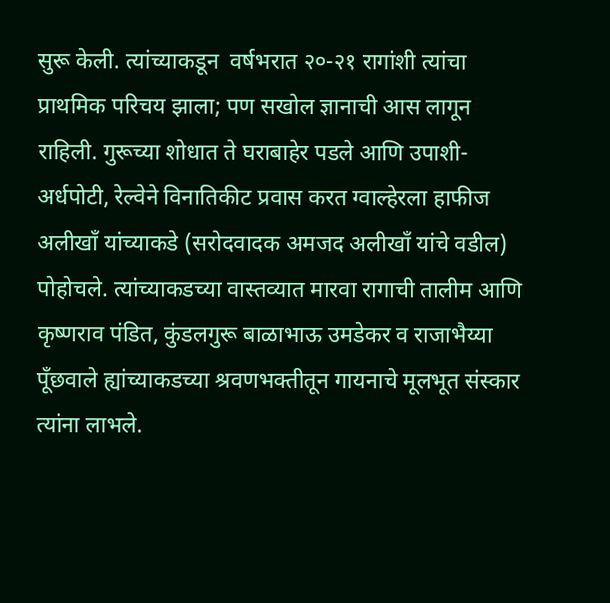सुरू केली. त्यांच्याकडून  वर्षभरात २०-२१ रागांशी त्यांचा प्राथमिक परिचय झाला; पण सखोल ज्ञानाची आस लागून राहिली. गुरूच्या शोधात ते घराबाहेर पडले आणि उपाशी-अर्धपोटी, रेल्वेने विनातिकीट प्रवास करत ग्वाल्हेरला हाफीज अलीखाँ यांच्याकडे (सरोदवादक अमजद अलीखाँ यांचे वडील) पोहोचले. त्यांच्याकडच्या वास्तव्यात मारवा रागाची तालीम आणि कृष्णराव पंडित, कुंडलगुरू बाळाभाऊ उमडेकर व राजाभैय्या पूँछवाले ह्यांच्याकडच्या श्रवणभक्तीतून गायनाचे मूलभूत संस्कार त्यांना लाभले.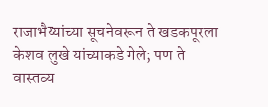राजाभैय्यांच्या सूचनेवरून ते खडकपूरला केशव लुखे यांच्याकडे गेले; पण ते वास्तव्य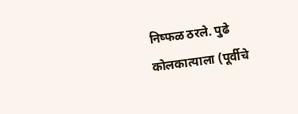निष्फळ ठरले. पुढे कोलकात्याला (पूर्वीचे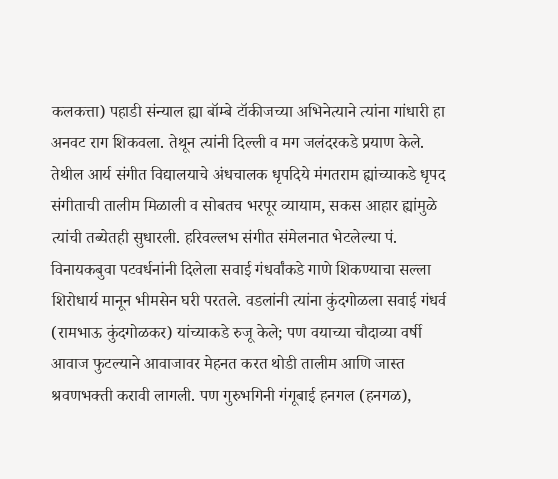कलकत्ता) पहाडी संन्याल ह्या बॉम्बे टॉकीजच्या अभिनेत्याने त्यांना गांधारी हा अनवट राग शिकवला. तेथून त्यांनी दिल्ली व मग जलंदरकडे प्रयाण केले. तेथील आर्य संगीत विद्यालयाचे अंधचालक धृपदिये मंगतराम ह्यांच्याकडे धृपद संगीताची तालीम मिळाली व सोबतच भरपूर व्यायाम, सकस आहार ह्यांमुळे त्यांची तब्येतही सुधारली. हरिवल्लभ संगीत संमेलनात भेटलेल्या पं. विनायकबुवा पटवर्धनांनी दिलेला सवाई गंधर्वांकडे गाणे शिकण्याचा सल्ला शिरोधार्य मानून भीमसेन घरी परतले. वडलांनी त्यांना कुंदगोळला सवाई गंधर्व (रामभाऊ कुंदगोळकर) यांच्याकडे रुजू केले; पण वयाच्या चौदाव्या वर्षी आवाज फुटल्याने आवाजावर मेहनत करत थोडी तालीम आणि जास्त श्रवणभक्ती करावी लागली. पण गुरुभगिनी गंगूबाई हनगल (हनगळ),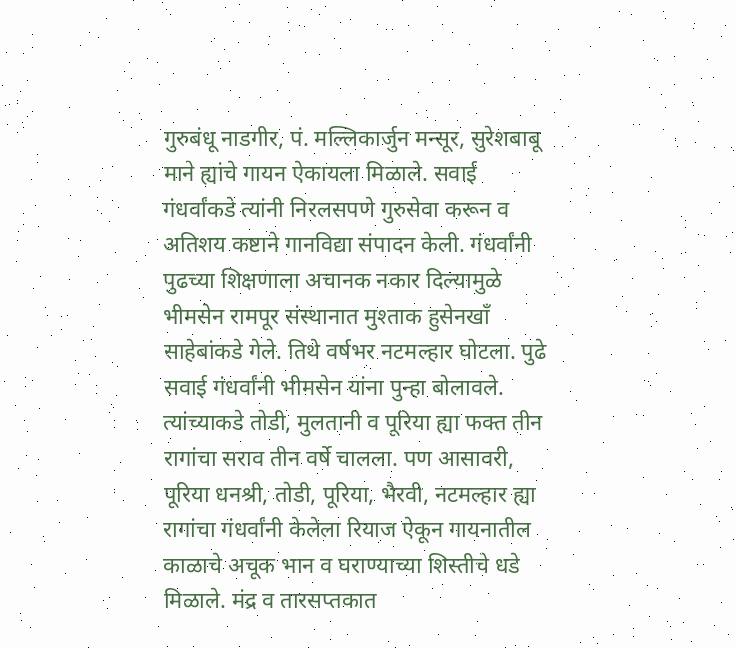गुरुबंधू नाडगीर, पं. मल्लिकार्जुन मन्सूर, सुरेशबाबू माने ह्यांचे गायन ऐकायला मिळाले. सवाई गंधर्वांकडे त्यांनी निरलसपणे गुरुसेवा करून व अतिशय कष्टाने गानविद्या संपादन केली. गंधर्वांनी पुढच्या शिक्षणाला अचानक नकार दिल्यामुळे भीमसेन रामपूर संस्थानात मुश्ताक हुसेनखाँ साहेबांकडे गेले. तिथे वर्षभर नटमल्हार घोटला. पुढे सवाई गंधर्वांनी भीमसेन यांना पुन्हा बोलावले. त्यांच्याकडे तोडी, मुलतानी व पूरिया ह्या फक्त तीन रागांचा सराव तीन वर्षे चालला. पण आसावरी, पूरिया धनश्री, तोडी, पूरिया, भैरवी, नटमल्हार ह्या रागांचा गंधर्वांनी केलेला रियाज ऐकून गायनातील काळाचे अचूक भान व घराण्याच्या शिस्तीचे धडे मिळाले. मंद्र व तारसप्तकात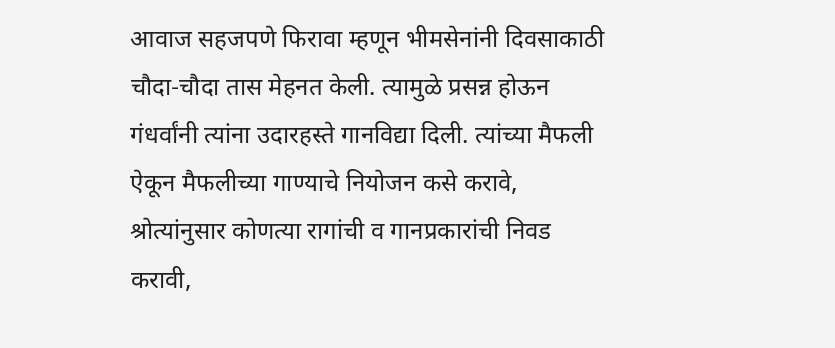आवाज सहजपणे फिरावा म्हणून भीमसेनांनी दिवसाकाठी चौदा-चौदा तास मेहनत केली. त्यामुळे प्रसन्न होऊन गंधर्वांनी त्यांना उदारहस्ते गानविद्या दिली. त्यांच्या मैफली ऐकून मैफलीच्या गाण्याचे नियोजन कसे करावे, श्रोत्यांनुसार कोणत्या रागांची व गानप्रकारांची निवड करावी,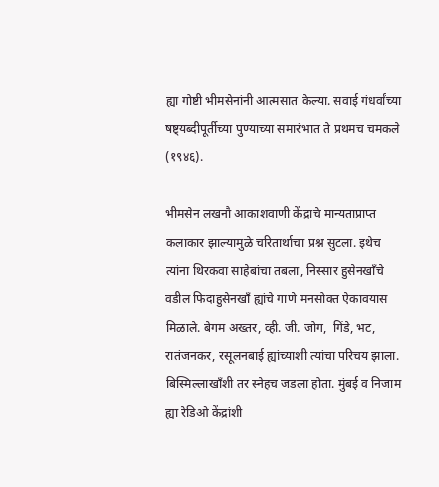ह्या गोष्टी भीमसेनांनी आत्मसात केल्या. सवाई गंधर्वांच्या षष्ट्यब्दीपूर्तीच्या पुण्याच्या समारंभात ते प्रथमच चमकले (१९४६).

भीमसेन लखनौ आकाशवाणी केंद्राचे मान्यताप्राप्त कलाकार झाल्यामुळे चरितार्थाचा प्रश्न सुटला. इथेच त्यांना थिरकवा साहेबांचा तबला, निस्सार हुसेनखाँचे वडील फिदाहुसेनखाँ ह्यांचे गाणे मनसोक्त ऐकावयास मिळाले. बेगम अख्तर, व्ही. जी. जोग,  गिंडे, भट, रातंजनकर, रसूलनबाई ह्यांच्याशी त्यांचा परिचय झाला. बिस्मिल्लाखाँशी तर स्नेहच जडला होता. मुंबई व निजाम ह्या रेडिओ केंद्रांशी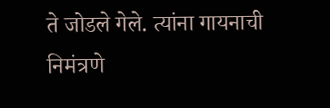ते जोडले गेले. त्यांना गायनाची निमंत्रणे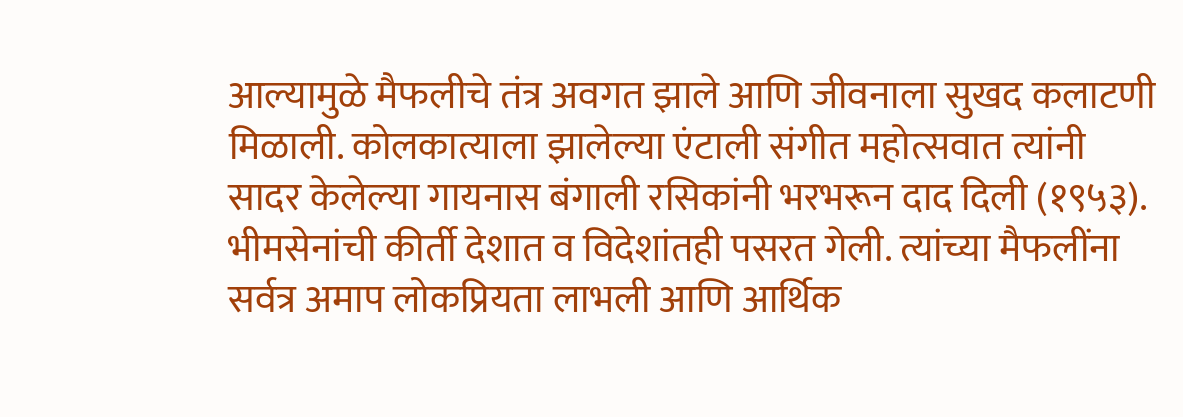आल्यामुळे मैफलीचे तंत्र अवगत झाले आणि जीवनाला सुखद कलाटणी मिळाली. कोलकात्याला झालेल्या एंटाली संगीत महोत्सवात त्यांनी सादर केलेल्या गायनास बंगाली रसिकांनी भरभरून दाद दिली (१९५३). भीमसेनांची कीर्ती देशात व विदेशांतही पसरत गेली. त्यांच्या मैफलींना सर्वत्र अमाप लोकप्रियता लाभली आणि आर्थिक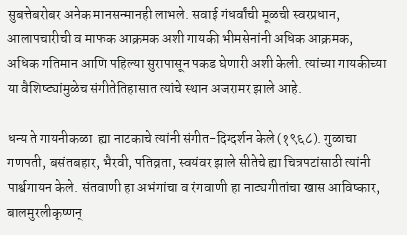सुबत्तेबरोबर अनेक मानसन्मानही लाभले. सवाई गंधर्वांची मूळची स्वरप्रधान, आलापचारीची व माफक आक्रमक अशी गायकी भीमसेनांनी अधिक आक्रमक, अधिक गतिमान आणि पहिल्या सुरापासून पकड घेणारी अशी केली. त्यांच्या गायकीच्या या वैशिष्ट्यांमुळेच संगीतेतिहासात त्यांचे स्थान अजरामर झाले आहे.

धन्य ते गायनीकळा  ह्या नाटकाचे त्यांनी संगीत-दिग्दर्शन केले (१९६८). गुळाचा गणपती, बसंतबहार, भैरवी, पतिव्रता, स्वयंवर झाले सीतेचे ह्या चित्रपटांसाठी त्यांनी पार्श्वगायन केले. संतवाणी हा अभंगांचा व रंगवाणी हा नाट्यगीतांचा खास आविष्कार, बालमुरलीकृष्णन्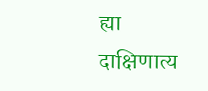ह्या दाक्षिणात्य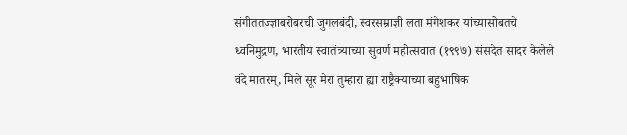संगीततज्ज्ञाबरोबरची जुगलबंदी, स्वरसम्राज्ञी लता मंगेशकर यांच्यासोबतचे ध्वनिमुद्रण, भारतीय स्वातंत्र्याच्या सुवर्ण महोत्सवात (१९९७) संसदेत सादर केलेले वंदे मातरम्, मिले सूर मेरा तुम्हारा ह्या राष्ट्रैक्याच्या बहुभाषिक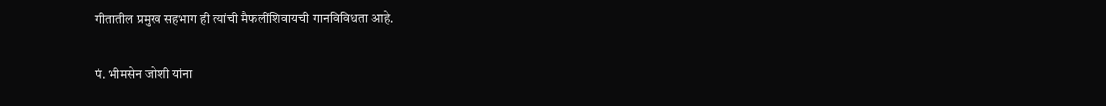गीतातील प्रमुख सहभाग ही त्यांची मैफलींशिवायची गानविविधता आहे.

पं. भीमसेन जोशी यांना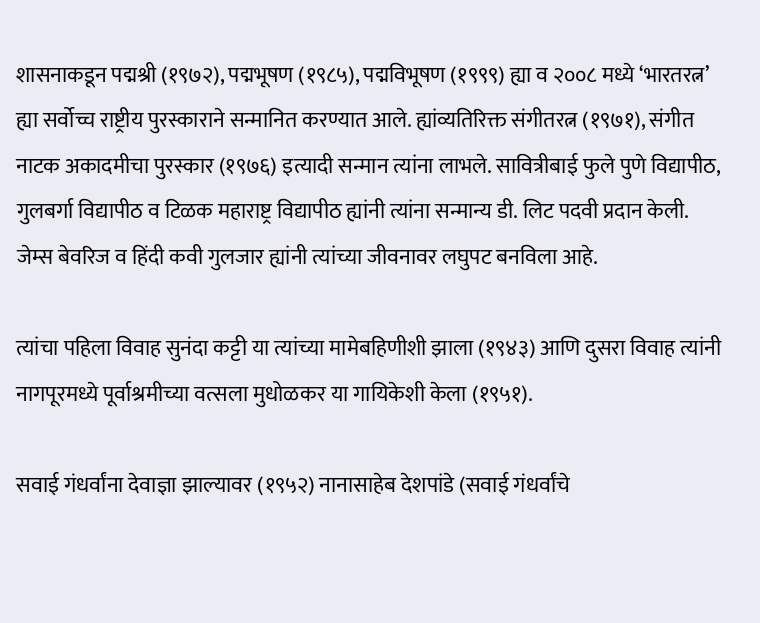शासनाकडून पद्मश्री (१९७२), पद्मभूषण (१९८५), पद्मविभूषण (१९९९) ह्या व २००८ मध्ये ‘भारतरत्न’ ह्या सर्वोच्च राष्ट्रीय पुरस्काराने सन्मानित करण्यात आले. ह्यांव्यतिरिक्त संगीतरत्न (१९७१), संगीत नाटक अकादमीचा पुरस्कार (१९७६) इत्यादी सन्मान त्यांना लाभले. सावित्रीबाई फुले पुणे विद्यापीठ, गुलबर्गा विद्यापीठ व टिळक महाराष्ट्र विद्यापीठ ह्यांनी त्यांना सन्मान्य डी. लिट पदवी प्रदान केली. जेम्स बेवरिज व हिंदी कवी गुलजार ह्यांनी त्यांच्या जीवनावर लघुपट बनविला आहे.

त्यांचा पहिला विवाह सुनंदा कट्टी या त्यांच्या मामेबहिणीशी झाला (१९४३) आणि दुसरा विवाह त्यांनी नागपूरमध्ये पूर्वाश्रमीच्या वत्सला मुधोळकर या गायिकेशी केला (१९५१).

सवाई गंधर्वांना देवाज्ञा झाल्यावर (१९५२) नानासाहेब देशपांडे (सवाई गंधर्वांचे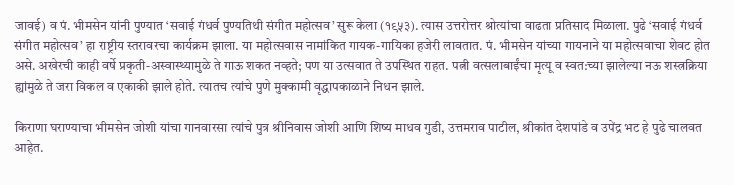जावई) व पं. भीमसेन यांनी पुण्यात ‘सवाई गंधर्व पुण्यतिथी संगीत महोत्सव’ सुरू केला (१९५३). त्यास उत्तरोत्तर श्रोत्यांचा वाढता प्रतिसाद मिळाला. पुढे ‘सवाई गंधर्व संगीत महोत्सव’ हा राष्ट्रीय स्तरावरचा कार्यक्रम झाला. या महोत्सवास नामांकित गायक-गायिका हजेरी लावतात. पं. भीमसेन यांच्या गायनाने या महोत्सवाचा शेवट होत असे. अखेरची काही वर्षे प्रकृती-अस्वास्थ्यामुळे ते गाऊ शकत नव्हते; पण या उत्सवात ते उपस्थित राहत. पत्नी वत्सलाबाईंचा मृत्यू व स्वत:च्या झालेल्या नऊ शस्त्रक्रिया ह्यांमुळे ते जरा विकल व एकाकी झाले होते. त्यातच त्यांचे पुणे मुक्कामी वृद्धापकाळाने निधन झाले.

किराणा घराण्याचा भीमसेन जोशी यांचा गानवारसा त्यांचे पुत्र श्रीनिवास जोशी आणि शिष्य माधव गुडी, उत्तमराव पाटील, श्रीकांत देशपांडे व उपेंद्र भट हे पुढे चालवत आहेत.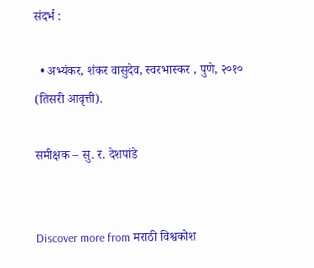संदर्भ :

  • अभ्यंकर, शंकर वासुदेव, स्वरभास्कर , पुणे, २०१० (तिसरी आवृत्ती).

समीक्षक – सु. र. देशपांडे


Discover more from मराठी विश्वकोश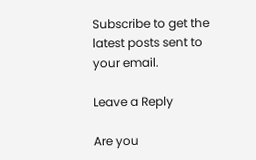Subscribe to get the latest posts sent to your email.

Leave a Reply

Are you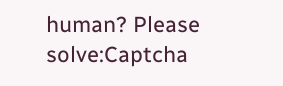human? Please solve:Captcha